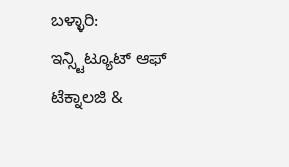ಬಳ್ಳಾರಿ:
ಇನ್ಸ್ಟಿಟ್ಯೂಟ್ ಆಫ್ ಟೆಕ್ನಾಲಜಿ &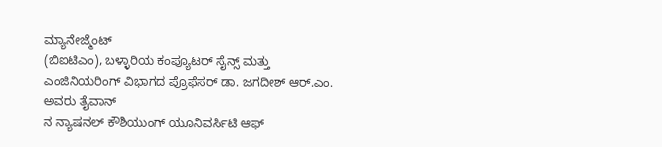ಮ್ಯಾನೇಜ್ಮೆಂಟ್
(ಬಿಐಟಿಎಂ), ಬಳ್ಳಾರಿಯ ಕಂಪ್ಯೂಟರ್ ಸೈನ್ಸ್ ಮತ್ತು ಎಂಜಿನಿಯರಿಂಗ್ ವಿಭಾಗದ ಪ್ರೊಫೆಸರ್ ಡಾ. ಜಗದೀಶ್ ಆರ್.ಎಂ. ಅವರು ತೈವಾನ್
ನ ನ್ಯಾಷನಲ್ ಕೌಶಿಯುಂಗ್ ಯೂನಿವರ್ಸಿಟಿ ಆಫ್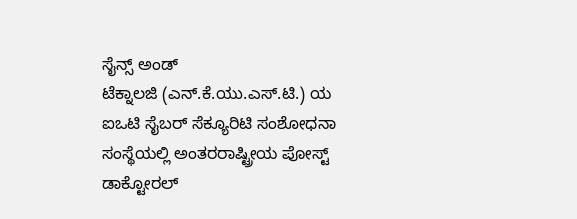ಸೈನ್ಸ್ ಅಂಡ್
ಟೆಕ್ನಾಲಜಿ (ಎನ್.ಕೆ.ಯು.ಎಸ್.ಟಿ.) ಯ
ಐಒಟಿ ಸೈಬರ್ ಸೆಕ್ಯೂರಿಟಿ ಸಂಶೋಧನಾ ಸಂಸ್ಥೆಯಲ್ಲಿ ಅಂತರರಾಷ್ಟ್ರೀಯ ಪೋಸ್ಟ್ ಡಾಕ್ಟೋರಲ್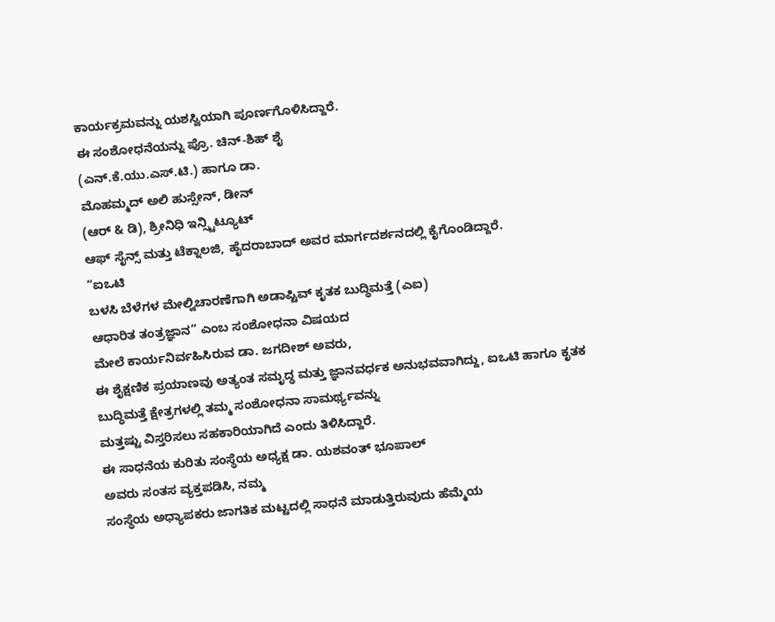ಕಾರ್ಯಕ್ರಮವನ್ನು ಯಶಸ್ವಿಯಾಗಿ ಪೂರ್ಣಗೊಳಿಸಿದ್ದಾರೆ.
ಈ ಸಂಶೋಧನೆಯನ್ನು ಪ್ರೊ. ಚಿನ್-ಶಿಹ್ ಶೈ
(ಎನ್.ಕೆ.ಯು.ಎಸ್.ಟಿ.) ಹಾಗೂ ಡಾ.
ಮೊಹಮ್ಮದ್ ಅಲಿ ಹುಸ್ಸೇನ್, ಡೀನ್
(ಆರ್ & ಡಿ), ಶ್ರೀನಿಧಿ ಇನ್ಸ್ಟಿಟ್ಯೂಟ್
ಆಫ್ ಸೈನ್ಸ್ ಮತ್ತು ಟೆಕ್ನಾಲಜಿ, ಹೈದರಾಬಾದ್ ಅವರ ಮಾರ್ಗದರ್ಶನದಲ್ಲಿ ಕೈಗೊಂಡಿದ್ದಾರೆ.
“ಐಒಟಿ
ಬಳಸಿ ಬೆಳೆಗಳ ಮೇಲ್ವಿಚಾರಣೆಗಾಗಿ ಅಡಾಪ್ಟಿವ್ ಕೃತಕ ಬುದ್ಧಿಮತ್ತೆ (ಎಐ)
ಆಧಾರಿತ ತಂತ್ರಜ್ಞಾನ” ಎಂಬ ಸಂಶೋಧನಾ ವಿಷಯದ
ಮೇಲೆ ಕಾರ್ಯನಿರ್ವಹಿಸಿರುವ ಡಾ. ಜಗದೀಶ್ ಅವರು,
ಈ ಶೈಕ್ಷಣಿಕ ಪ್ರಯಾಣವು ಅತ್ಯಂತ ಸಮೃದ್ಧ ಮತ್ತು ಜ್ಞಾನವರ್ಧಕ ಅನುಭವವಾಗಿದ್ದು, ಐಒಟಿ ಹಾಗೂ ಕೃತಕ
ಬುದ್ಧಿಮತ್ತೆ ಕ್ಷೇತ್ರಗಳಲ್ಲಿ ತಮ್ಮ ಸಂಶೋಧನಾ ಸಾಮರ್ಥ್ಯವನ್ನು
ಮತ್ತಷ್ಟು ವಿಸ್ತರಿಸಲು ಸಹಕಾರಿಯಾಗಿದೆ ಎಂದು ತಿಳಿಸಿದ್ದಾರೆ.
ಈ ಸಾಧನೆಯ ಕುರಿತು ಸಂಸ್ಥೆಯ ಅಧ್ಯಕ್ಷ ಡಾ. ಯಶವಂತ್ ಭೂಪಾಲ್
ಅವರು ಸಂತಸ ವ್ಯಕ್ತಪಡಿಸಿ, ನಮ್ಮ
ಸಂಸ್ಥೆಯ ಅಧ್ಯಾಪಕರು ಜಾಗತಿಕ ಮಟ್ಟದಲ್ಲಿ ಸಾಧನೆ ಮಾಡುತ್ತಿರುವುದು ಹೆಮ್ಮೆಯ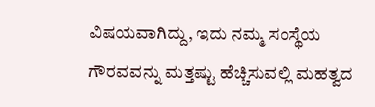ವಿಷಯವಾಗಿದ್ದು, ಇದು ನಮ್ಮ ಸಂಸ್ಥೆಯ
ಗೌರವವನ್ನು ಮತ್ತಷ್ಟು ಹೆಚ್ಚಿಸುವಲ್ಲಿ ಮಹತ್ವದ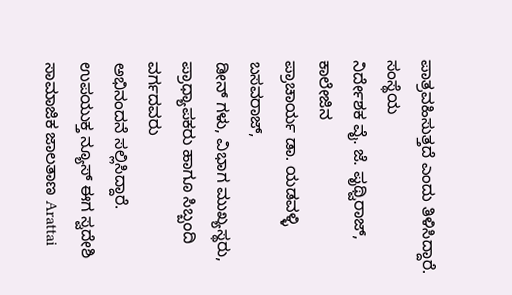ಪಾತ್ರವಹಿಸುತ್ತದೆ ಎಂದು ತಿಳಿಸಿದ್ದಾರೆ.
ಸಂಸ್ಥೆಯ
ನಿರ್ದೇಶಕ ವೈ. ಜೆ. ಪೃಥ್ವಿರಾಜ್, ಕಾಲೇಜಿನ
ಪ್ರಾಚಾರ್ಯ ಡಾ. ಯಡವಳ್ಳಿ ಬಸವರಾಜ್,
ಡೀನ್ ಗಳು, ವಿಭಾಗ ಮುಖ್ಯಸ್ಥರು, ಪ್ರಾಧ್ಯಾಪಕರು ಹಾಗೂ ಸಿಬ್ಬಂದಿ ವರ್ಗದವರು
ಅಭಿನಂದನೆ ಸಲ್ಲಿಸಿದ್ದಾರೆ.
ಉಪಯುಕ್ತ ನ್ಯೂಸ್ ಈಗ ಸ್ವದೇಶಿ ಸಾಮಾಜಿಕ ಜಾಲತಾಣ Arattai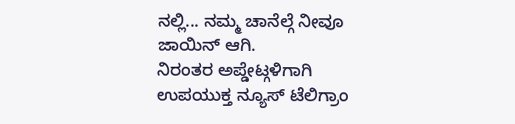ನಲ್ಲಿ... ನಮ್ಮ ಚಾನೆಲ್ಗೆ ನೀವೂ ಜಾಯಿನ್ ಆಗಿ.
ನಿರಂತರ ಅಪ್ಡೇಟ್ಗಳಿಗಾಗಿ ಉಪಯುಕ್ತ ನ್ಯೂಸ್ ಟೆಲಿಗ್ರಾಂ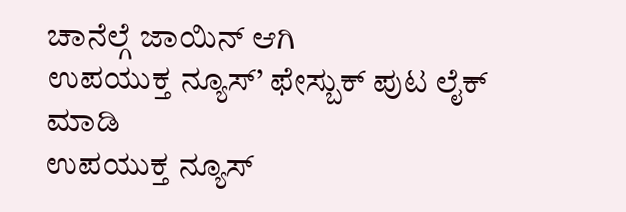ಚಾನೆಲ್ಗೆ ಜಾಯಿನ್ ಆಗಿ
ಉಪಯುಕ್ತ ನ್ಯೂಸ್’ ಫೇಸ್ಬುಕ್ ಪುಟ ಲೈಕ್ ಮಾಡಿ
ಉಪಯುಕ್ತ ನ್ಯೂಸ್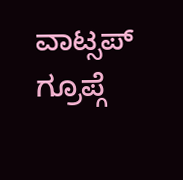ವಾಟ್ಸಪ್ ಗ್ರೂಪ್ಗೆ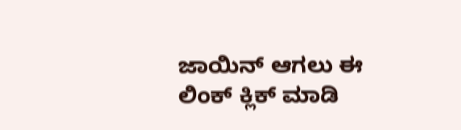ಜಾಯಿನ್ ಆಗಲು ಈ ಲಿಂಕ್ ಕ್ಲಿಕ್ ಮಾಡಿ